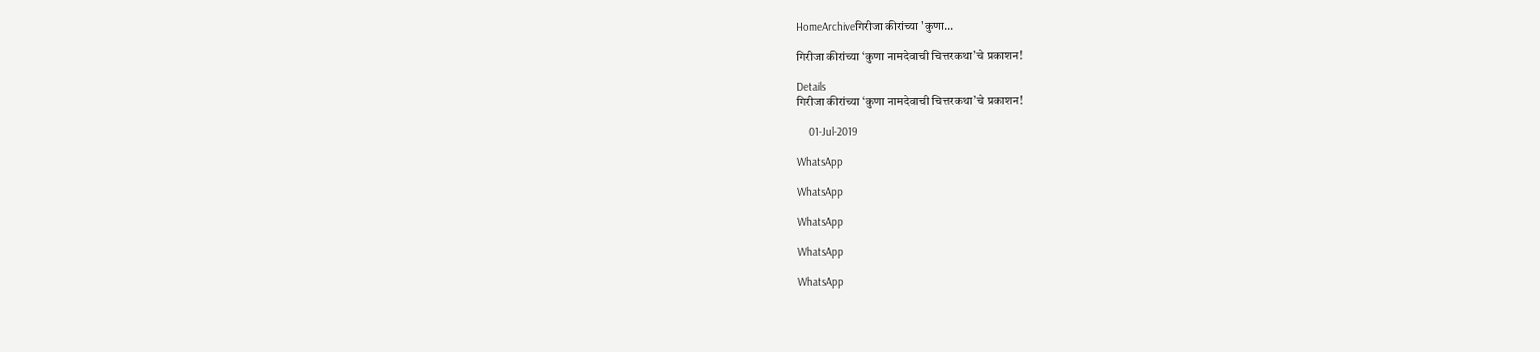HomeArchiveगिरीजा कीरांच्या 'कुणा...

गिरीजा कीरांच्या ‘कुणा नामदेवाची चित्तरकथा’चे प्रकाशन!

Details
गिरीजा कीरांच्या ‘कुणा नामदेवाची चित्तरकथा’चे प्रकाशन!

    01-Jul-2019

WhatsApp

WhatsApp

WhatsApp

WhatsApp

WhatsApp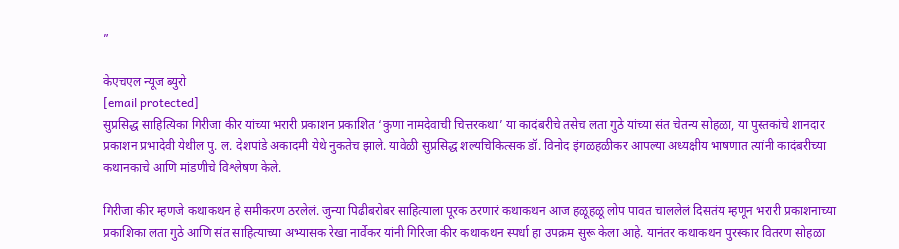”

केएचएल न्यूज ब्युरो
[email protected]
सुप्रसिद्ध साहित्यिका गिरीजा कीर यांच्या भरारी प्रकाशन प्रकाशित ‘कुणा नामदेवाची चित्तरकथा’ या कादंबरीचे तसेच लता गुठे यांच्या संत चेतन्य सोहळा, या पुस्तकांचे शानदार प्रकाशन प्रभादेवी येथील पु. ल. देशपांडे अकादमी येथे नुकतेच झाले. यावेळी सुप्रसिद्ध शल्यचिकित्सक डॉ. विनोद इंगळहळीकर आपल्या अध्यक्षीय भाषणात त्यांनी कादंबरीच्या कथानकाचे आणि मांडणीचे विश्लेषण केले.

गिरीजा कीर म्हणजे कथाकथन हे समीकरण ठरलेलं. जुन्या पिढीबरोबर साहित्याला पूरक ठरणारं कथाकथन आज हळूहळू लोप पावत चाललेलं दिसतंय म्हणून भरारी प्रकाशनाच्या प्रकाशिका लता गुठे आणि संत साहित्याच्या अभ्यासक रेखा नार्वेकर यांनी गिरिजा कीर कथाकथन स्पर्धा हा उपक्रम सुरू केला आहे. यानंतर कथाकथन पुरस्कार वितरण सोहळा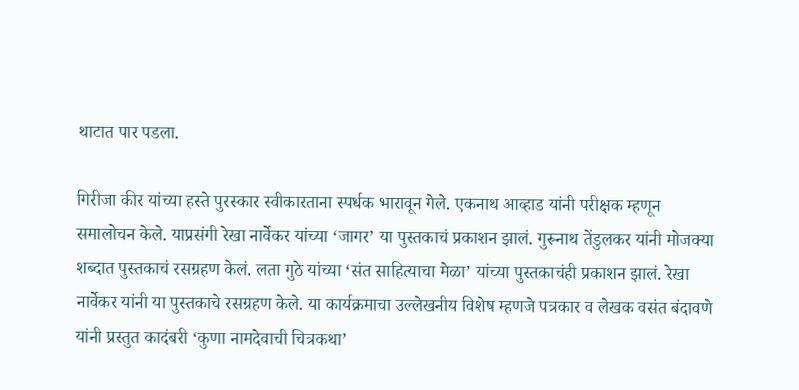थाटात पार पडला.

गिरीजा कीर यांच्या हस्ते पुरस्कार स्वीकारताना स्पर्धक भारावून गेले. एकनाथ आव्हाड यांनी परीक्षक म्हणून समालोचन केले. याप्रसंगी रेखा नार्वेकर यांच्या ‘जागर’ या पुस्तकाचं प्रकाशन झालं. गुरूनाथ तेंडुलकर यांनी मोजक्या शब्दात पुस्तकाचं रसग्रहण केलं. लता गुठे यांच्या ‘संत साहित्याचा मेळा’ यांच्या पुस्तकाचंही प्रकाशन झालं. रेखा नार्वेकर यांनी या पुस्तकाचे रसग्रहण केले. या कार्यक्रमाचा उल्लेखनीय विशेष म्हणजे पत्रकार व लेखक वसंत बंदावणे यांनी प्रस्तुत कादंबरी ‘कुणा नामदेवाची चित्रकथा’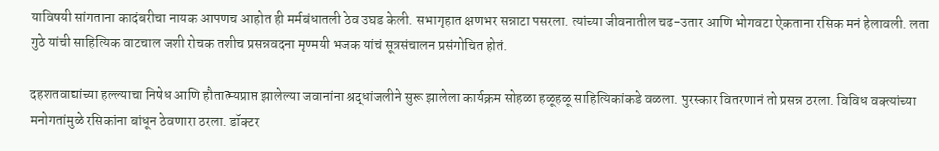याविषयी सांगताना कादंबरीचा नायक आपणच आहोत ही मर्मबंधातली ठेव उघड केली. सभागृहात क्षणभर सन्नाटा पसरला. त्यांच्या जीवनातील चढ-उतार आणि भोगवटा ऐकताना रसिक मनं हेलावली. लता गुठे यांची साहित्यिक वाटचाल जशी रोचक तशीच प्रसन्नवदना मृण्मयी भजक यांचं सूत्रसंचालन प्रसंगोचित होतं.

दहशतवाद्यांच्या हल्ल्याचा निषेध आणि हौतात्म्यप्राप्त झालेल्या जवानांना श्रद्धांजलीने सुरू झालेला कार्यक्रम सोहळा हळूहळू साहित्यिकांकडे वळला. पुरस्कार वितरणानं तो प्रसन्न ठरला. विविध वक्त्यांच्या मनोगतांमुळे रसिकांना बांधून ठेवणारा ठरला. डॉक्टर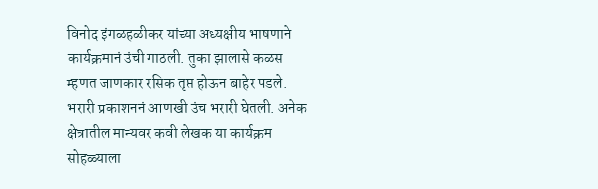विनोद इंगळहळीकर यांच्या अध्यक्षीय भाषणाने कार्यक्रमानं उंची गाठली. तुका झालासे कळस म्हणत जाणकार रसिक तृप्त होऊन बाहेर पडले. भरारी प्रकाशननं आणखी उंच भरारी घेतली. अनेक क्षेत्रातील मान्यवर कवी लेखक या कार्यक्रम सोहळ्याला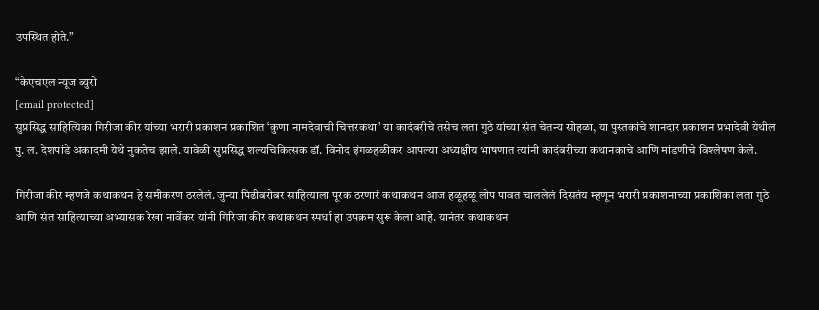उपस्थित होते.”

“केएचएल न्यूज ब्युरो
[email protected]
सुप्रसिद्ध साहित्यिका गिरीजा कीर यांच्या भरारी प्रकाशन प्रकाशित ‘कुणा नामदेवाची चित्तरकथा’ या कादंबरीचे तसेच लता गुठे यांच्या संत चेतन्य सोहळा, या पुस्तकांचे शानदार प्रकाशन प्रभादेवी येथील पु. ल. देशपांडे अकादमी येथे नुकतेच झाले. यावेळी सुप्रसिद्ध शल्यचिकित्सक डॉ. विनोद इंगळहळीकर आपल्या अध्यक्षीय भाषणात त्यांनी कादंबरीच्या कथानकाचे आणि मांडणीचे विश्लेषण केले.

गिरीजा कीर म्हणजे कथाकथन हे समीकरण ठरलेलं. जुन्या पिढीबरोबर साहित्याला पूरक ठरणारं कथाकथन आज हळूहळू लोप पावत चाललेलं दिसतंय म्हणून भरारी प्रकाशनाच्या प्रकाशिका लता गुठे आणि संत साहित्याच्या अभ्यासक रेखा नार्वेकर यांनी गिरिजा कीर कथाकथन स्पर्धा हा उपक्रम सुरू केला आहे. यानंतर कथाकथन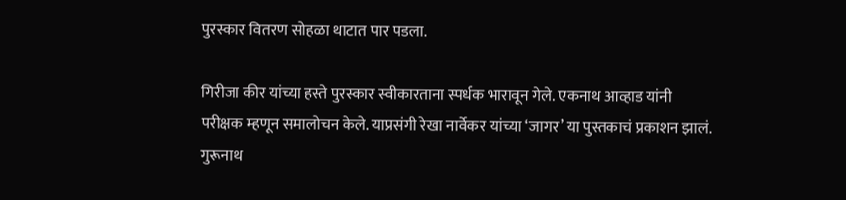पुरस्कार वितरण सोहळा थाटात पार पडला.

गिरीजा कीर यांच्या हस्ते पुरस्कार स्वीकारताना स्पर्धक भारावून गेले. एकनाथ आव्हाड यांनी परीक्षक म्हणून समालोचन केले. याप्रसंगी रेखा नार्वेकर यांच्या ‘जागर’ या पुस्तकाचं प्रकाशन झालं. गुरूनाथ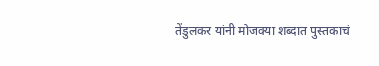तेंडुलकर यांनी मोजक्या शब्दात पुस्तकाचं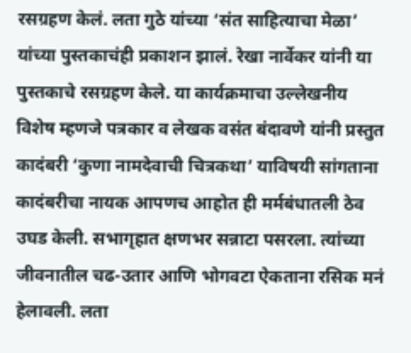रसग्रहण केलं. लता गुठे यांच्या ‘संत साहित्याचा मेळा’ यांच्या पुस्तकाचंही प्रकाशन झालं. रेखा नार्वेकर यांनी या पुस्तकाचे रसग्रहण केले. या कार्यक्रमाचा उल्लेखनीय विशेष म्हणजे पत्रकार व लेखक वसंत बंदावणे यांनी प्रस्तुत कादंबरी ‘कुणा नामदेवाची चित्रकथा’ याविषयी सांगताना कादंबरीचा नायक आपणच आहोत ही मर्मबंधातली ठेव उघड केली. सभागृहात क्षणभर सन्नाटा पसरला. त्यांच्या जीवनातील चढ-उतार आणि भोगवटा ऐकताना रसिक मनं हेलावली. लता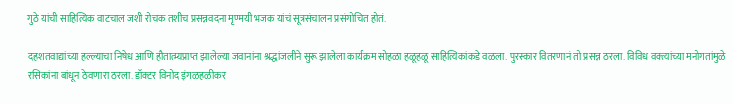गुठे यांची साहित्यिक वाटचाल जशी रोचक तशीच प्रसन्नवदना मृण्मयी भजक यांचं सूत्रसंचालन प्रसंगोचित होतं.

दहशतवाद्यांच्या हल्ल्याचा निषेध आणि हौतात्म्यप्राप्त झालेल्या जवानांना श्रद्धांजलीने सुरू झालेला कार्यक्रम सोहळा हळूहळू साहित्यिकांकडे वळला. पुरस्कार वितरणानं तो प्रसन्न ठरला. विविध वक्त्यांच्या मनोगतांमुळे रसिकांना बांधून ठेवणारा ठरला. डॉक्टर विनोद इंगळहळीकर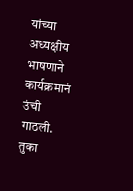यांच्या अध्यक्षीय भाषणाने कार्यक्रमानं उंची गाठली. तुका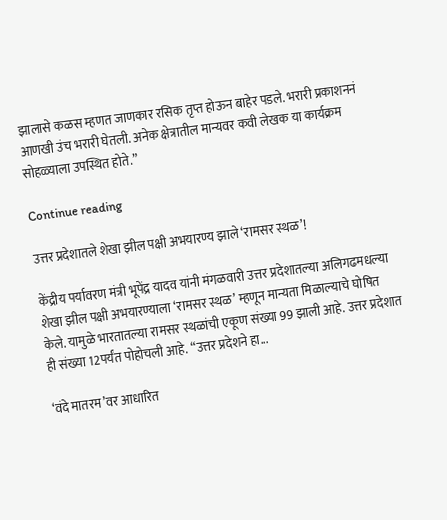झालासे कळस म्हणत जाणकार रसिक तृप्त होऊन बाहेर पडले. भरारी प्रकाशननं आणखी उंच भरारी घेतली. अनेक क्षेत्रातील मान्यवर कवी लेखक या कार्यक्रम सोहळ्याला उपस्थित होते.”

Continue reading

उत्तर प्रदेशातले शेखा झील पक्षी अभयारण्य झाले ‘रामसर स्थळ’!

केंद्रीय पर्यावरण मंत्री भूपेंद्र यादव यांनी मंगळवारी उत्तर प्रदेशातल्या अलिगढमधल्या शेखा झील पक्षी अभयारण्याला ‘रामसर स्थळ’ म्हणून मान्यता मिळाल्याचे घोषित केले. यामुळे भारतातल्या रामसर स्थळांची एकूण संख्या 99 झाली आहे. उत्तर प्रदेशात ही संख्या 12पर्यंत पोहोचली आहे. “उत्तर प्रदेशने हा...

‘वंदे मातरम’वर आधारित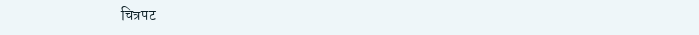चित्रपट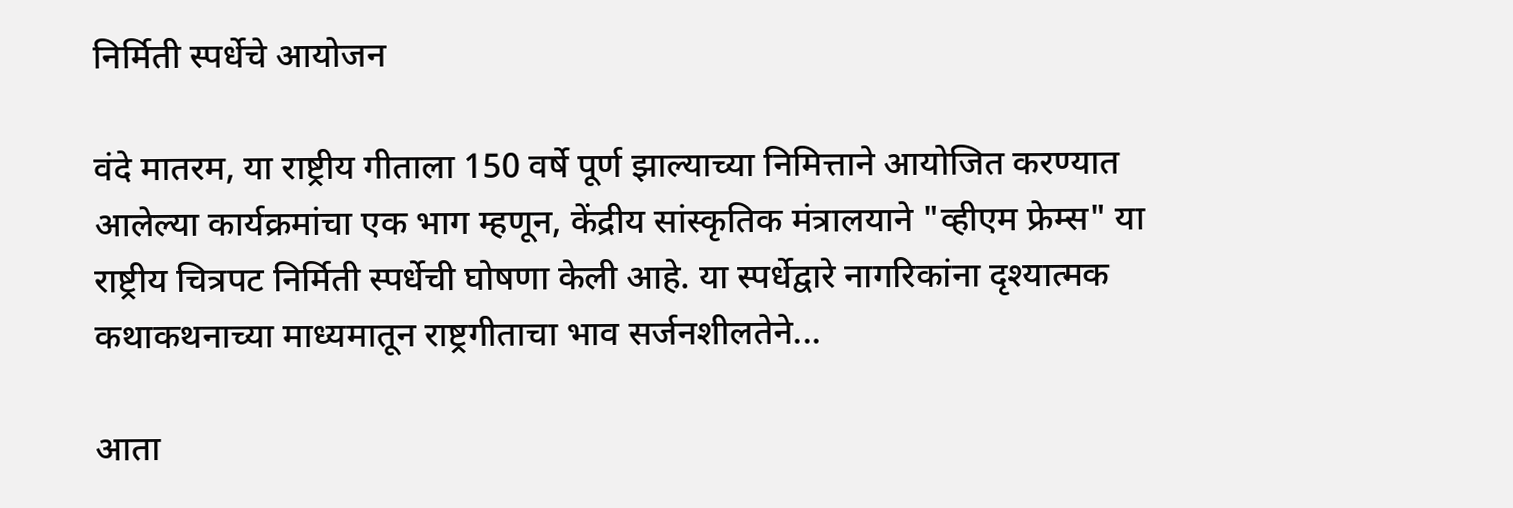निर्मिती स्पर्धेचे आयोजन

वंदे मातरम, या राष्ट्रीय गीताला 150 वर्षे पूर्ण झाल्याच्या निमित्ताने आयोजित करण्यात आलेल्या कार्यक्रमांचा एक भाग म्हणून, केंद्रीय सांस्कृतिक मंत्रालयाने "व्हीएम फ्रेम्स" या राष्ट्रीय चित्रपट निर्मिती स्पर्धेची घोषणा केली आहे. या स्पर्धेद्वारे नागरिकांना दृश्यात्मक कथाकथनाच्या माध्यमातून राष्ट्रगीताचा भाव सर्जनशीलतेने...

आता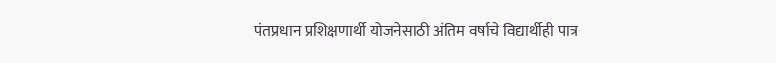पंतप्रधान प्रशिक्षणार्थी योजनेसाठी अंतिम वर्षाचे विद्यार्थीही पात्र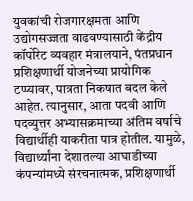युवकांची रोजगारक्षमता आणि उद्योगसज्जता वाढवण्यासाठी केंद्रीय कॉर्पोरेट व्यवहार मंत्रालयाने, पंतप्रधान प्रशिक्षणार्थी योजनेच्या प्रायोगिक टप्प्यावर, पात्रता निकषात बदल केले आहेत. त्यानुसार, आता पदवी आणि पदव्युत्तर अभ्यासक्रमाच्या अंतिम वर्षाचे विद्यार्थीही याकरीता पात्र होतील. यामुळे, विद्यार्थ्यांना देशातल्या आघाडीच्या कंपन्यांमध्ये संरचनात्मक, प्रशिक्षणार्थी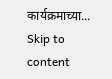कार्यक्रमाच्या...
Skip to content